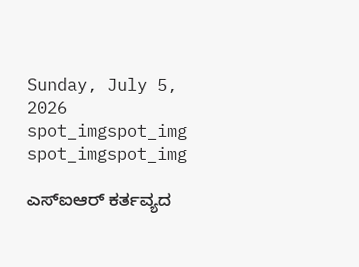Sunday, July 5, 2026
spot_imgspot_img
spot_imgspot_img

ಎಸ್‌ಐಆರ್ ಕರ್ತವ್ಯದ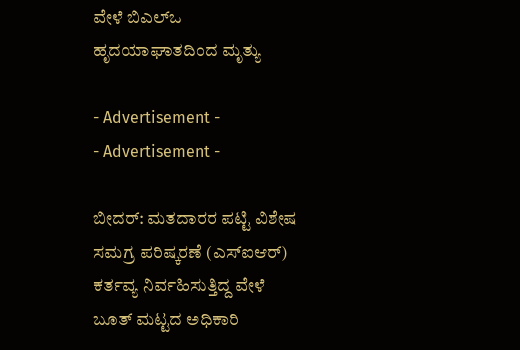ವೇಳೆ ಬಿಎಲ್‌ಒ ಹೃದಯಾಘಾತದಿಂದ ಮೃತ್ಯು

- Advertisement -
- Advertisement -

ಬೀದ‌ರ್: ಮತದಾರರ ಪಟ್ಟಿ ವಿಶೇಷ ಸಮಗ್ರ ಪರಿಷ್ಕರಣೆ (ಎಸ್‌ಐಆರ್) ಕರ್ತವ್ಯ ನಿರ್ವಹಿಸುತ್ತಿದ್ದ ವೇಳೆ ಬೂತ್‌ ಮಟ್ಟದ ಅಧಿಕಾರಿ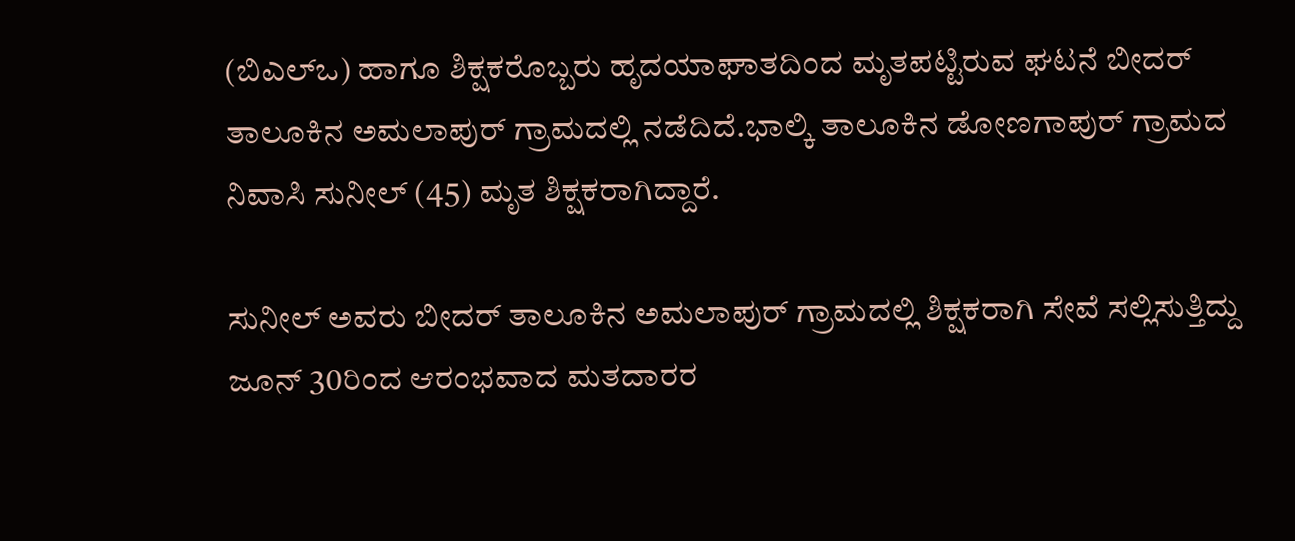(ಬಿಎಲ್‌ಒ) ಹಾಗೂ ಶಿಕ್ಷಕರೊಬ್ಬರು ಹೃದಯಾಘಾತದಿಂದ ಮೃತಪಟ್ಟಿರುವ ಘಟನೆ ಬೀದ‌ರ್ ತಾಲೂಕಿನ ಅಮಲಾಪು‌ರ್ ಗ್ರಾಮದಲ್ಲಿ ನಡೆದಿದೆ.ಭಾಲ್ಕಿ ತಾಲೂಕಿನ ಡೋಣಗಾಪುರ್ ಗ್ರಾಮದ ನಿವಾಸಿ ಸುನೀಲ್ (45) ಮೃತ ಶಿಕ್ಷಕರಾಗಿದ್ದಾರೆ.

ಸುನೀಲ್ ಅವರು ಬೀದರ್ ತಾಲೂಕಿನ ಅಮಲಾಪು‌ರ್ ಗ್ರಾಮದಲ್ಲಿ ಶಿಕ್ಷಕರಾಗಿ ಸೇವೆ ಸಲ್ಲಿಸುತ್ತಿದ್ದು ಜೂನ್ 30ರಿಂದ ಆರಂಭವಾದ ಮತದಾರರ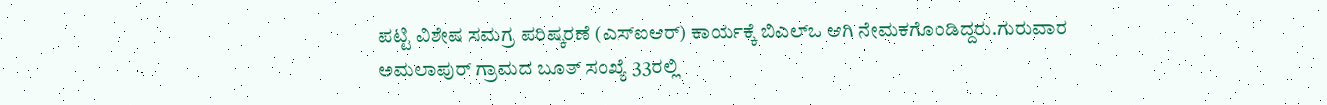ಪಟ್ಟಿ ವಿಶೇಷ ಸಮಗ್ರ ಪರಿಷ್ಕರಣೆ (ಎಸ್‌ಐಆ‌ರ್) ಕಾರ್ಯಕ್ಕೆ ಬಿಎಲ್‌ಒ ಆಗಿ ನೇಮಕಗೊಂಡಿದ್ದರು.ಗುರುವಾರ ಅಮಲಾಪುರ್ ಗ್ರಾಮದ ಬೂತ್ ಸಂಖ್ಯೆ 33ರಲ್ಲಿ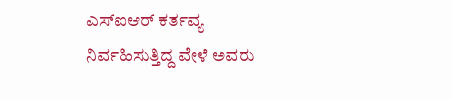ಎಸ್‌ಐಆ‌ರ್ ಕರ್ತವ್ಯ ನಿರ್ವಹಿಸುತ್ತಿದ್ದ ವೇಳೆ ಅವರು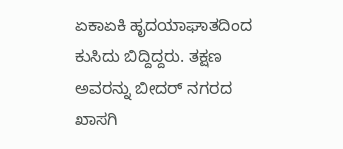ಏಕಾಏಕಿ ಹೃದಯಾಘಾತದಿಂದ ಕುಸಿದು ಬಿದ್ದಿದ್ದರು. ತಕ್ಷಣ ಅವರನ್ನು ಬೀದ‌ರ್ ನಗರದ ಖಾಸಗಿ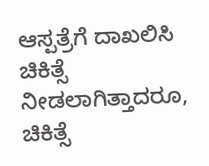ಆಸ್ಪತ್ರೆಗೆ ದಾಖಲಿಸಿ ಚಿಕಿತ್ಸೆ ನೀಡಲಾಗಿತ್ತಾದರೂ, ಚಿಕಿತ್ಸೆ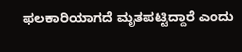ಫಲಕಾರಿಯಾಗದೆ ಮೃತಪಟ್ಟಿದ್ದಾರೆ ಎಂದು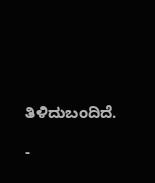ತಿಳಿದುಬಂದಿದೆ.

-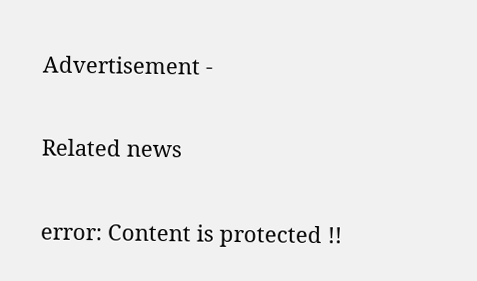Advertisement -

Related news

error: Content is protected !!